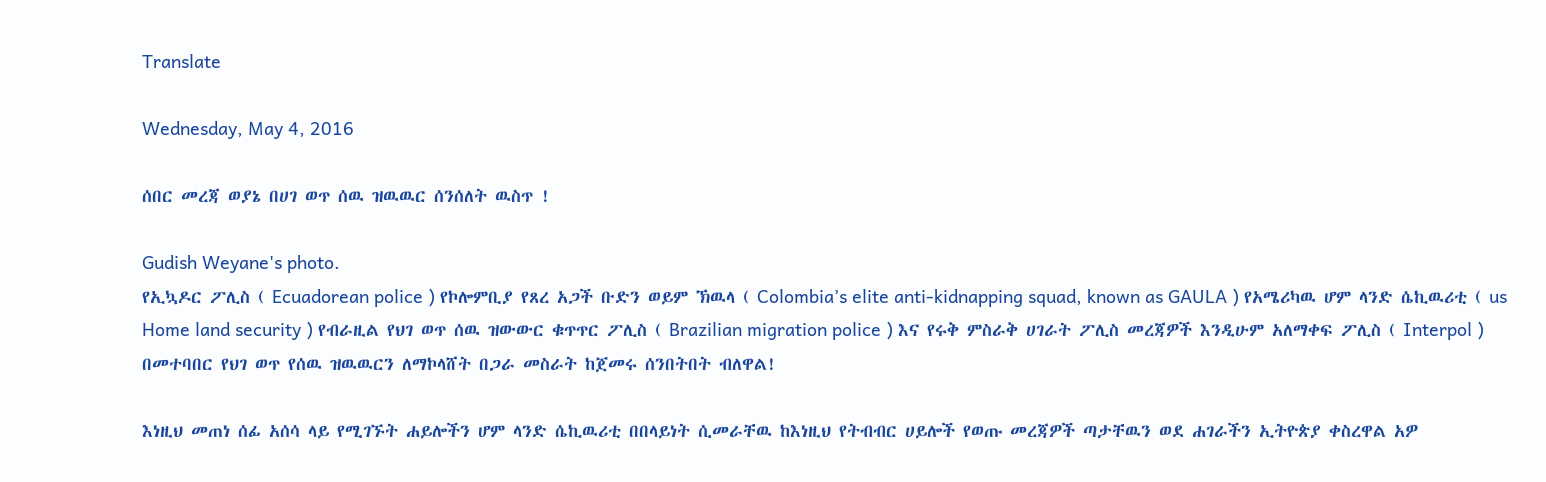Translate

Wednesday, May 4, 2016

ሰበር መረጃ ወያኔ በሀገ ወጥ ሰዉ ዝዉዉር ሰንሰለት ዉስጥ !

Gudish Weyane's photo.
የኢኳዶር ፖሊስ ( Ecuadorean police ) የኮሎምቢያ የጸረ አጋች ቡድን ወይም ኽዉላ ( Colombia’s elite anti-kidnapping squad, known as GAULA ) የአሜሪካዉ ሆም ላንድ ሴኪዉሪቲ ( us Home land security ) የብራዚል የህገ ወጥ ሰዉ ዝውውር ቁጥጥር ፖሊስ ( Brazilian migration police ) እና የሩቅ ምስራቅ ሀገራት ፖሊስ መረጃዎች እንዲሁም አለማቀፍ ፖሊስ ( Interpol ) በመተባበር የህገ ወጥ የሰዉ ዝዉዉርን ለማኮላሸት በጋራ መስራት ከጀመሩ ሰንበትበት ብለዋል!

እነዚህ መጠነ ሰፊ አሰሳ ላይ የሚገኙት ሐይሎችን ሆም ላንድ ሴኪዉሪቲ በበላይነት ሲመራቸዉ ከእነዚህ የትብብር ሀይሎች የወጡ መረጃዎች ጣታቸዉን ወደ ሐገራችን ኢትዮጵያ ቀስረዋል አዎ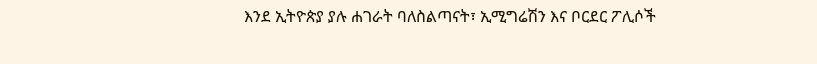እንደ ኢትዮጵያ ያሉ ሐገራት ባለስልጣናት፣ ኢሚግሬሽን እና ቦርደር ፖሊሶች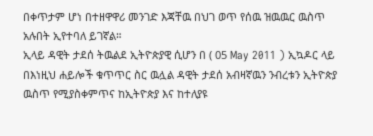በቀጥታም ሆነ በተዘዋዋሪ መንገድ እጃቸዉ በህገ ወጥ የሰዉ ዝዉዉር ዉስጥ አሉበት ኢየተባለ ይገኛል።
ኢላይ ዳዊት ታደሰ ትዉልደ ኢትዮጵያዊ ሲሆን በ ( 05 May 2011 ) ኢኳዶር ላይ በእነዚህ ሐይሎች ቁጥጥር ስር ዉሏል ዳዊት ታደሰ አብዛኛዉን ንብረቱን ኢትዮጵያ ዉስጥ የሚያስቀምጥና ከኢትዮጵያ እና ከተለያዩ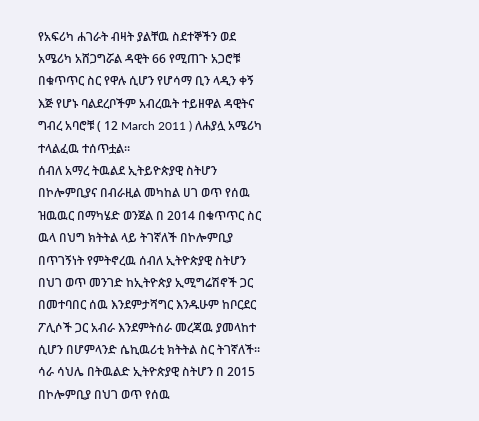የአፍሪካ ሐገራት ብዛት ያልቸዉ ስደተኞችን ወደ አሜሪካ አሸጋግሯል ዳዊት 66 የሚጠጉ አጋሮቹ በቁጥጥር ስር የዋሉ ሲሆን የሆሳማ ቢን ላዲን ቀኝ እጅ የሆኑ ባልደረቦችም አብረዉት ተይዘዋል ዳዊትና ግብረ አባሮቹ ( 12 March 2011 ) ለሐያሏ አሜሪካ ተላልፈዉ ተሰጥቷል።
ሰብለ አማረ ትዉልደ ኢትይዮጵያዊ ስትሆን በኮሎምቢያና በብራዚል መካከል ሀገ ወጥ የሰዉ ዝዉዉር በማካሄድ ወንጀል በ 2014 በቁጥጥር ስር ዉላ በህግ ክትትል ላይ ትገኛለች በኮሎምቢያ በጥገኝነት የምትኖረዉ ሰብለ ኢትዮጵያዊ ስትሆን በህገ ወጥ መንገድ ከኢትዮጵያ ኢሚግሬሽኖች ጋር በመተባበር ሰዉ እንደምታሻግር እንዱሁም ከቦርደር ፖሊሶች ጋር አብራ እንደምትሰራ መረጃዉ ያመላከተ ሲሆን በሆምላንድ ሴኪዉሪቲ ክትትል ስር ትገኛለች።
ሳራ ሳህሌ በትዉልድ ኢትዮጵያዊ ስትሆን በ 2015 በኮሎምቢያ በህገ ወጥ የሰዉ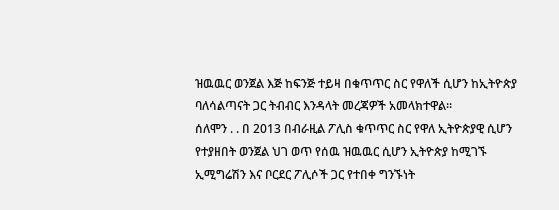ዝዉዉር ወንጀል እጅ ከፍንጅ ተይዛ በቁጥጥር ስር የዋለች ሲሆን ከኢትዮጵያ ባለሳልጣናት ጋር ትብብር እንዳላት መረጃዎች አመላክተዋል።
ሰለሞን . . በ 2013 በብራዚል ፖሊስ ቁጥጥር ስር የዋለ ኢትዮጵያዊ ሲሆን የተያዘበት ወንጀል ህገ ወጥ የሰዉ ዝዉዉር ሲሆን ኢትዮጵያ ከሚገኙ ኢሚግሬሽን እና ቦርደር ፖሊሶች ጋር የተበቀ ግንኙነት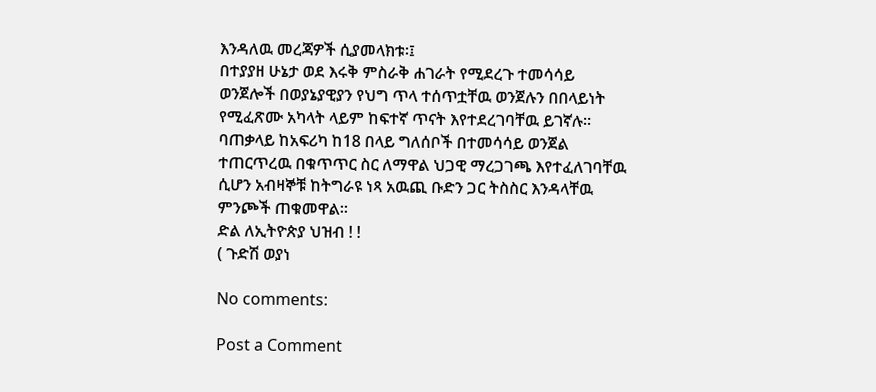እንዳለዉ መረጃዎች ሲያመላክቱ፡፤
በተያያዘ ሁኔታ ወደ እሩቅ ምስራቅ ሐገራት የሚደረጉ ተመሳሳይ ወንጀሎች በወያኔያዊያን የህግ ጥላ ተሰጥቷቸዉ ወንጀሉን በበላይነት የሚፈጽሙ አካላት ላይም ከፍተኛ ጥናት እየተደረገባቸዉ ይገኛሉ።
ባጠቃላይ ከአፍሪካ ከ18 በላይ ግለሰቦች በተመሳሳይ ወንጀል ተጠርጥረዉ በቁጥጥር ስር ለማዋል ህጋዊ ማረጋገጫ እየተፈለገባቸዉ ሲሆን አብዛኞቹ ከትግራዩ ነጻ አዉጪ ቡድን ጋር ትስስር እንዳላቸዉ ምንጮች ጠቁመዋል።
ድል ለኢትዮጵያ ህዝብ ! !
( ጉድሽ ወያነ

No comments:

Post a Comment